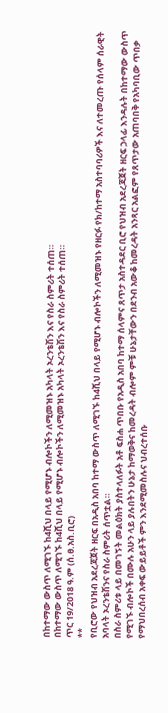በከተማው ውስጥ ለሚገኙ ከ4ሺህ በላይ የሚሆኑ ብሎኮችን ለሚመዝኑ አካላት ኦረንቴሽን እና የስራ ስምሪት ተሰጠ።
በከተማው ውስጥ ለሚገኙ ከ4ሺህ በላይ የሚሆኑ ብሎኮችን ለሚመዝኑ አካላት ኦረንቴሽን እና የስራ ስምሪት ተሰጠ።
ጥር 19/2018 ዓ.ም (ሰ.ፀ.አስ.ቢሮ)
**
የቢሮው የህዝብ አደረጃጀት ዘርፍ በአዲስ አበባ ከተማ ውስጥ ለሚገኙ ከ4ሺህ በላይ የሚሆኑ ብሎኮችን ለሚመዝኑ የዘርፉ የክ/ከተማ አስተባባሪዎች እና ለተመረጡ የሰላም ሰራዊት አባላት ኦረንቴሽንና የስራ ስምሪት ሰጥቷል።
በስራ ስምሪቱ ላይ በመገኝት መልዕክት ያስተላለፉት አቶ ፍስሐ ጥበቡ የአዲስ አበባ ከተማ ሰላምና ጸጥታ አስተዳደር ቢሮ የህዝብ አደረጃጀት ዘርፍ ኃላፊ እንዳሉት በከተማው ውስጥ የሚገኙ ብሎኮች በሙሉ አሁን ላይ ያሉበትን ሁኔታ ከማወቅና ከመረዳት ብሎም ምቹ ሁኔታቸውን በደንብ አውቆ ከመረዳት አንጻር አልፎም የጸጥታው አጠባበቅ የአካባቢው ጥበቃ የማህበረሰብ አቀፍ ውይይቶች ምን እንደሚመስሉና ህብረተሰቡ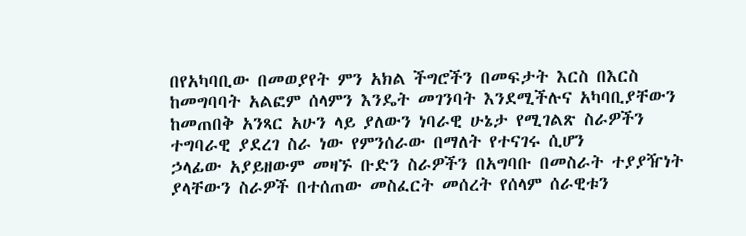በየአካባቢው በመወያየት ምን አክል ችግሮችን በመፍታት እርስ በእርስ ከመግባባት አልፎም ሰላምን እንዴት መገንባት እንደሚችሉና አካባቢያቸውን ከመጠበቅ አንጻር አሁን ላይ ያለውን ነባራዊ ሁኔታ የሚገልጽ ስራዎችን ተግባራዊ ያደረገ ስራ ነው የምንሰራው በማለት የተናገሩ ሲሆን
ኃላፊው አያይዘውም መዛኙ ቡድን ስራዎችን በአግባቡ በመስራት ተያያዥነት ያላቸውን ስራዎች በተሰጠው መስፈርት መሰረት የሰላም ሰራዊቱን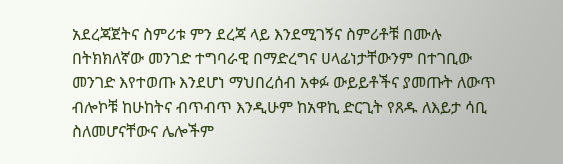አደረጃጀትና ስምሪቱ ምን ደረጃ ላይ እንደሚገኝና ስምሪቶቹ በሙሉ በትክክለኛው መንገድ ተግባራዊ በማድረግና ሀላፊነታቸውንም በተገቢው መንገድ እየተወጡ እንደሆነ ማህበረሰብ አቀፉ ውይይቶችና ያመጡት ለውጥ ብሎኮቹ ከሁከትና ብጥብጥ እንዲሁም ከአዋኪ ድርጊት የጸዱ ለእይታ ሳቢ ስለመሆናቸውና ሌሎችም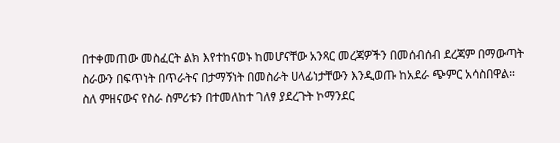በተቀመጠው መስፈርት ልክ እየተከናወኑ ከመሆናቸው አንጻር መረጃዎችን በመሰብሰብ ደረጃም በማውጣት ስራውን በፍጥነት በጥራትና በታማኝነት በመስራት ሀላፊነታቸውን እንዲወጡ ከአደራ ጭምር አሳስበዋል።
ስለ ምዘናውና የስራ ስምሪቱን በተመለከተ ገለፃ ያደረጉት ኮማንደር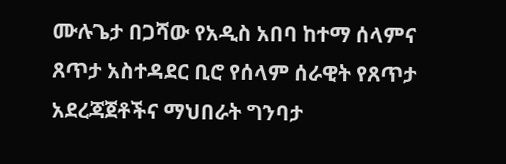ሙሉጌታ በጋሻው የአዲስ አበባ ከተማ ሰላምና ጸጥታ አስተዳደር ቢሮ የሰላም ሰራዊት የጸጥታ አደረጃጀቶችና ማህበራት ግንባታ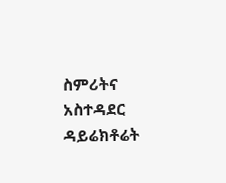ስምሪትና አስተዳደር ዳይሬክቶሬት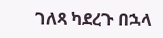ገለጻ ካደረጉ በኋላ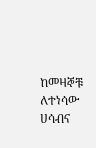ከመዛኞቹ ለተነሳው ሀሳብና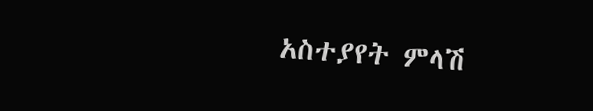አስተያየት ምላሽ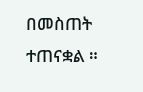በመስጠት ተጠናቋል ።